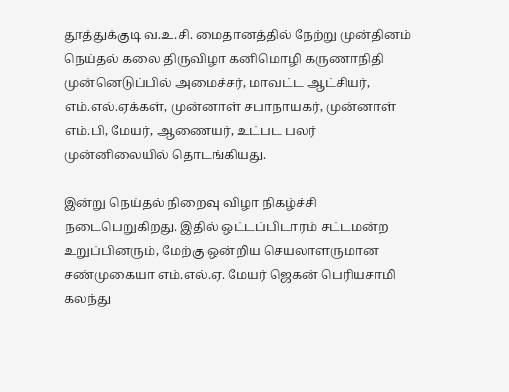தூத்துக்குடி வ.உ.சி. மைதானத்தில் நேற்று முன்தினம் நெய்தல் கலை திருவிழா கனிமொழி கருணாநிதி முன்னெடுப்பில் அமைச்சர், மாவட்ட ஆட்சியர், எம்.எல்.ஏக்கள், முன்னாள் சபாநாயகர், முன்னாள் எம்.பி, மேயர், ஆணையர், உட்பட பலர் முன்னிலையில் தொடங்கியது.

இன்று நெய்தல் நிறைவு விழா நிகழ்ச்சி நடைபெறுகிறது. இதில் ஒட்டப்பிடாரம் சட்டமன்ற உறுப்பினரும், மேற்கு ஒன்றிய செயலாளருமான சண்முகையா எம்.எல்.ஏ. மேயர் ஜெகன் பெரியசாமி கலந்து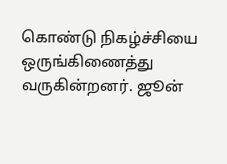கொண்டு நிகழ்ச்சியை  ஒருங்கிணைத்து வருகின்றனர். ஜூன்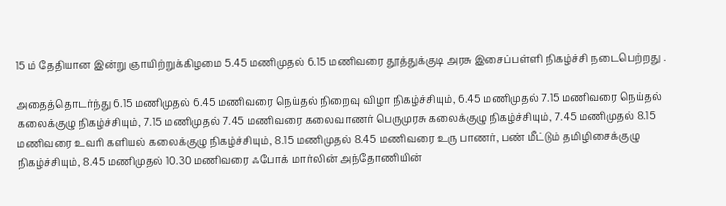15 ம் தேதியான இன்று ஞாயிற்றுக்கிழமை 5.45 மணிமுதல் 6.15 மணிவரை தூத்துக்குடி அரசு இசைப்பள்ளி நிகழ்ச்சி நடைபெற்றது .

அதைத்தொடர்ந்து 6.15 மணிமுதல் 6.45 மணிவரை நெய்தல் நிறைவு விழா நிகழ்ச்சியும், 6.45 மணிமுதல் 7.15 மணிவரை நெய்தல் கலைக்குழு நிகழ்ச்சியும், 7.15 மணிமுதல் 7.45 மணிவரை கலைவாணர் பெருமுரசு கலைக்குழு நிகழ்ச்சியும், 7.45 மணிமுதல் 8.15 மணிவரை உவரி களியல் கலைக்குழு நிகழ்ச்சியும், 8.15 மணிமுதல் 8.45 மணிவரை உரு பாணர், பண் மீட்டும் தமிழிசைக்குழு நிகழ்ச்சியும், 8.45 மணிமுதல் 10.30 மணிவரை ஃபோக் மார்லின் அந்தோணியின்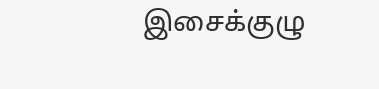இசைக்குழு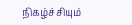நிகழ்ச்சியும்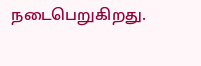நடைபெறுகிறது.